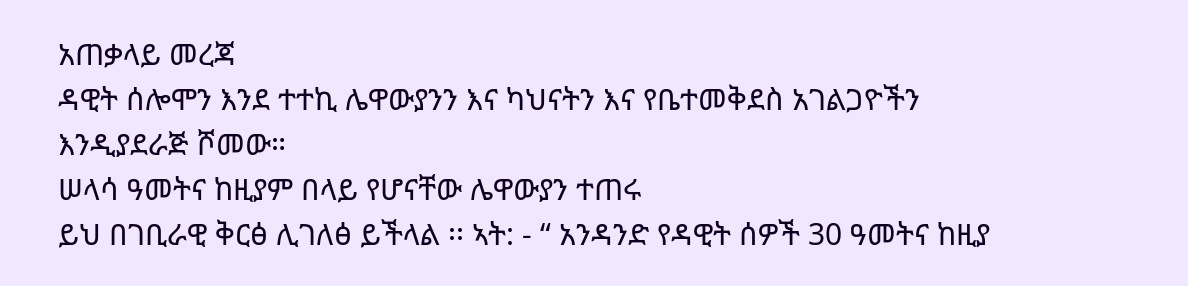አጠቃላይ መረጃ
ዳዊት ሰሎሞን እንደ ተተኪ ሌዋውያንን እና ካህናትን እና የቤተመቅደስ አገልጋዮችን እንዲያደራጅ ሾመው።
ሠላሳ ዓመትና ከዚያም በላይ የሆናቸው ሌዋውያን ተጠሩ
ይህ በገቢራዊ ቅርፅ ሊገለፅ ይችላል ፡፡ ኣት: - “ አንዳንድ የዳዊት ሰዎች 30 ዓመትና ከዚያ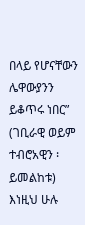በላይ የሆናቸውን ሌዋውያንን ይቆጥሩ ነበር” (ገቢራዊ ወይም ተብሮአዊን ፡ይመልከቱ)
እነዚህ ሁሉ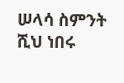ሠላሳ ስምንት ሺህ ነበሩ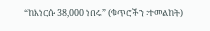“ከእነርሱ 38,000 ነበሩ” (ቁጥሮችን ፡ተመልከት)